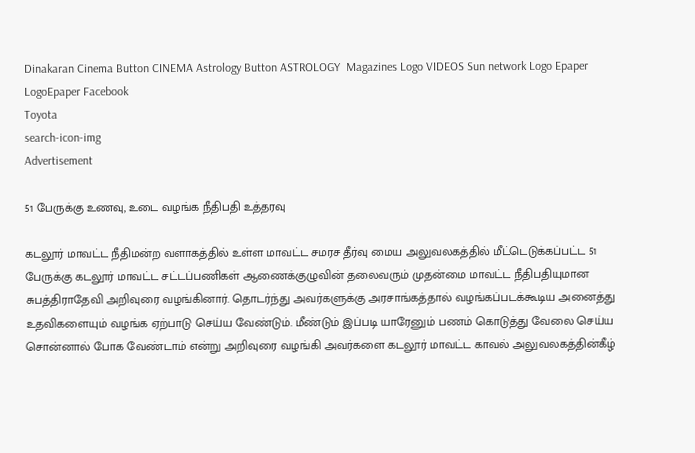Dinakaran Cinema Button CINEMA Astrology Button ASTROLOGY  Magazines Logo VIDEOS Sun network Logo Epaper LogoEpaper Facebook
Toyota
search-icon-img
Advertisement

51 பேருக்கு உணவு, உடை வழங்க நீதிபதி உத்தரவு

கடலூர் மாவட்ட நீதிமன்ற வளாகத்தில் உள்ள மாவட்ட சமரச தீர்வு மைய அலுவலகத்தில் மீட்டெடுக்கப்பட்ட 51 பேருக்கு கடலூர் மாவட்ட சட்டப்பணிகள் ஆணைக்குழுவின் தலைவரும் முதன்மை மாவட்ட நீதிபதியுமான சுபத்திராதேவி அறிவுரை வழங்கினார். தொடர்ந்து அவர்களுக்கு அரசாங்கத்தால் வழங்கப்படக்கூடிய அனைத்து உதவிகளையும் வழங்க ஏற்பாடு செய்ய வேண்டும். மீண்டும் இப்படி யாரேனும் பணம் கொடுத்து வேலை செய்ய சொன்னால் போக வேண்டாம் என்று அறிவுரை வழங்கி அவர்களை கடலூர் மாவட்ட காவல் அலுவலகத்தின்கீழ்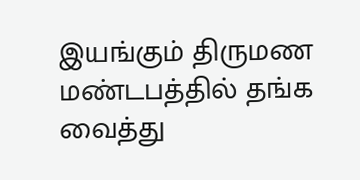இயங்கும் திருமண மண்டபத்தில் தங்க வைத்து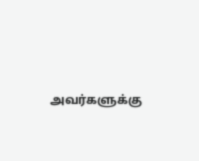அவர்களுக்கு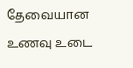தேவையான உணவு உடை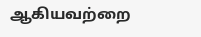ஆகியவற்றை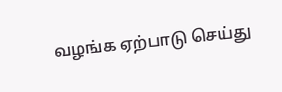வழங்க ஏற்பாடு செய்து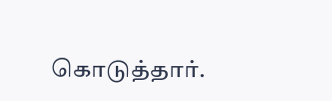கொடுத்தார்.